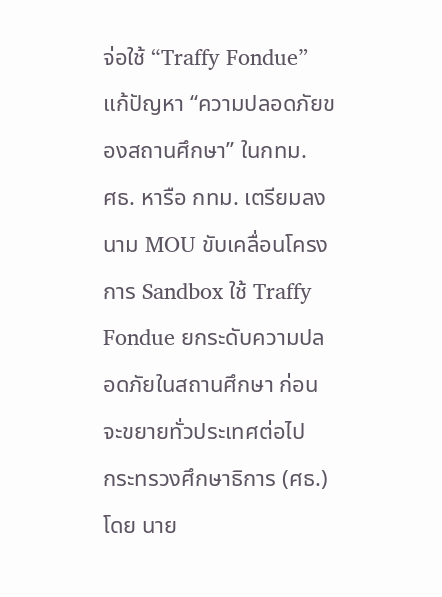จ่อใช้ “Traffy Fondue” แก้ปัญหา “ความปลอดภัยของสถานศึกษา” ในกทม.
ศธ. หารือ กทม. เตรียมลงนาม MOU ขับเคลื่อนโครงการ Sandbox ใช้ Traffy Fondue ยกระดับความปลอดภัยในสถานศึกษา ก่อนจะขยายทั่วประเทศต่อไป
กระทรวงศึกษาธิการ (ศธ.) โดย นาย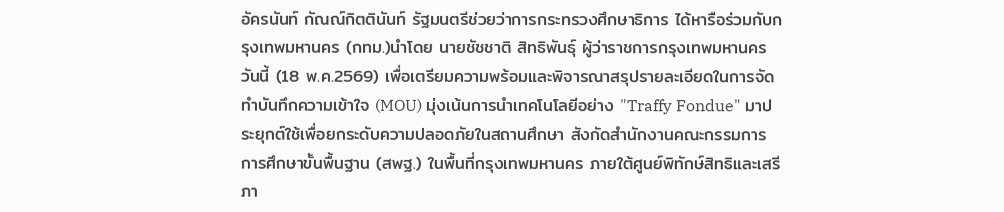อัครนันท์ กัณณ์กิตตินันท์ รัฐมนตรีช่วยว่าการกระทรวงศึกษาธิการ ได้หารือร่วมกับกรุงเทพมหานคร (กทม.)นำโดย นายชัชชาติ สิทธิพันธุ์ ผู้ว่าราชการกรุงเทพมหานคร วันนี้ (18 พ.ค.2569) เพื่อเตรียมความพร้อมและพิจารณาสรุปรายละเอียดในการจัดทำบันทึกความเข้าใจ (MOU) มุ่งเน้นการนำเทคโนโลยีอย่าง "Traffy Fondue" มาประยุกต์ใช้เพื่อยกระดับความปลอดภัยในสถานศึกษา สังกัดสำนักงานคณะกรรมการการศึกษาขั้นพื้นฐาน (สพฐ.) ในพื้นที่กรุงเทพมหานคร ภายใต้ศูนย์พิทักษ์สิทธิและเสรีภา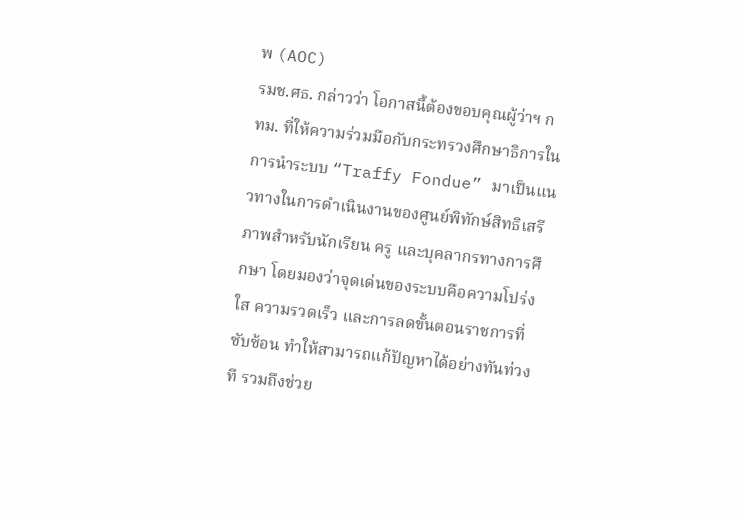พ (AOC)
รมช.ศธ. กล่าวว่า โอกาสนี้ต้องขอบคุณผู้ว่าฯ กทม. ที่ให้ความร่วมมือกับกระทรวงศึกษาธิการในการนำระบบ “Traffy Fondue” มาเป็นแนวทางในการดำเนินงานของศูนย์พิทักษ์สิทธิเสรีภาพสำหรับนักเรียน ครู และบุคลากรทางการศึกษา โดยมองว่าจุดเด่นของระบบคือความโปร่งใส ความรวดเร็ว และการลดขั้นตอนราชการที่ซับซ้อน ทำให้สามารถแก้ปัญหาได้อย่างทันท่วงที รวมถึงช่วย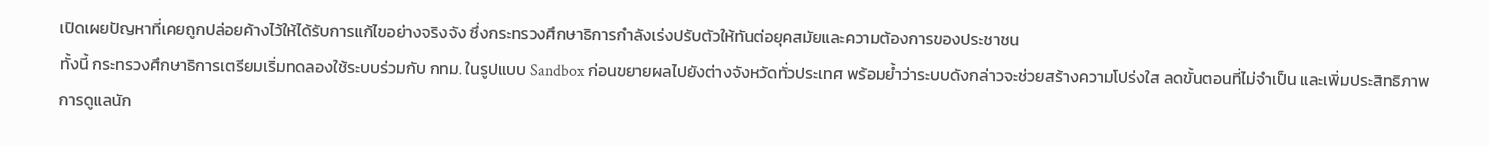เปิดเผยปัญหาที่เคยถูกปล่อยค้างไว้ให้ได้รับการแก้ไขอย่างจริงจัง ซึ่งกระทรวงศึกษาธิการกำลังเร่งปรับตัวให้ทันต่อยุคสมัยและความต้องการของประชาชน
ทั้งนี้ กระทรวงศึกษาธิการเตรียมเริ่มทดลองใช้ระบบร่วมกับ กทม. ในรูปแบบ Sandbox ก่อนขยายผลไปยังต่างจังหวัดทั่วประเทศ พร้อมย้ำว่าระบบดังกล่าวจะช่วยสร้างความโปร่งใส ลดขั้นตอนที่ไม่จำเป็น และเพิ่มประสิทธิภาพการดูแลนัก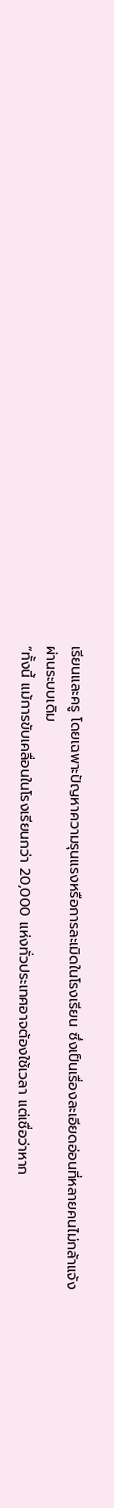เรียนและครู โดยเฉพาะปัญหาความรุนแรงหรือการละเมิดในโรงเรียน ซึ่งเป็นเรื่องละเอียดอ่อนที่หลายคนไม่กล้าแจ้งผ่านระบบเดิม
“ทั้งนี้ แม้การขับเคลื่อนในโรงเรียนกว่า 20,000 แห่งทั่วประเทศอาจต้องใช้เวลา แต่เชื่อว่าหาก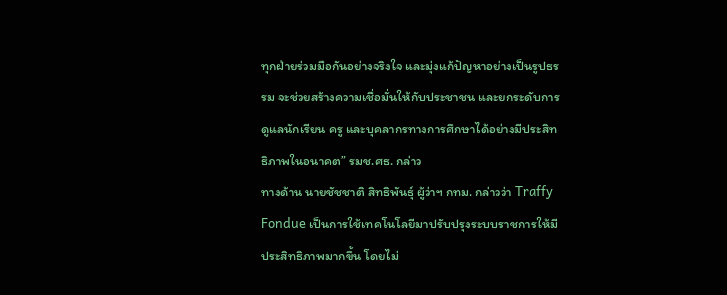ทุกฝ่ายร่วมมือกันอย่างจริงใจ และมุ่งแก้ปัญหาอย่างเป็นรูปธรรม จะช่วยสร้างความเชื่อมั่นให้กับประชาชน และยกระดับการดูแลนักเรียน ครู และบุคลากรทางการศึกษาได้อย่างมีประสิทธิภาพในอนาคต” รมช.ศธ. กล่าว
ทางด้าน นายชัชชาติ สิทธิพันธุ์ ผู้ว่าฯ กทม. กล่าวว่า Traffy Fondue เป็นการใช้เทคโนโลยีมาปรับปรุงระบบราชการให้มีประสิทธิภาพมากขึ้น โดยไม่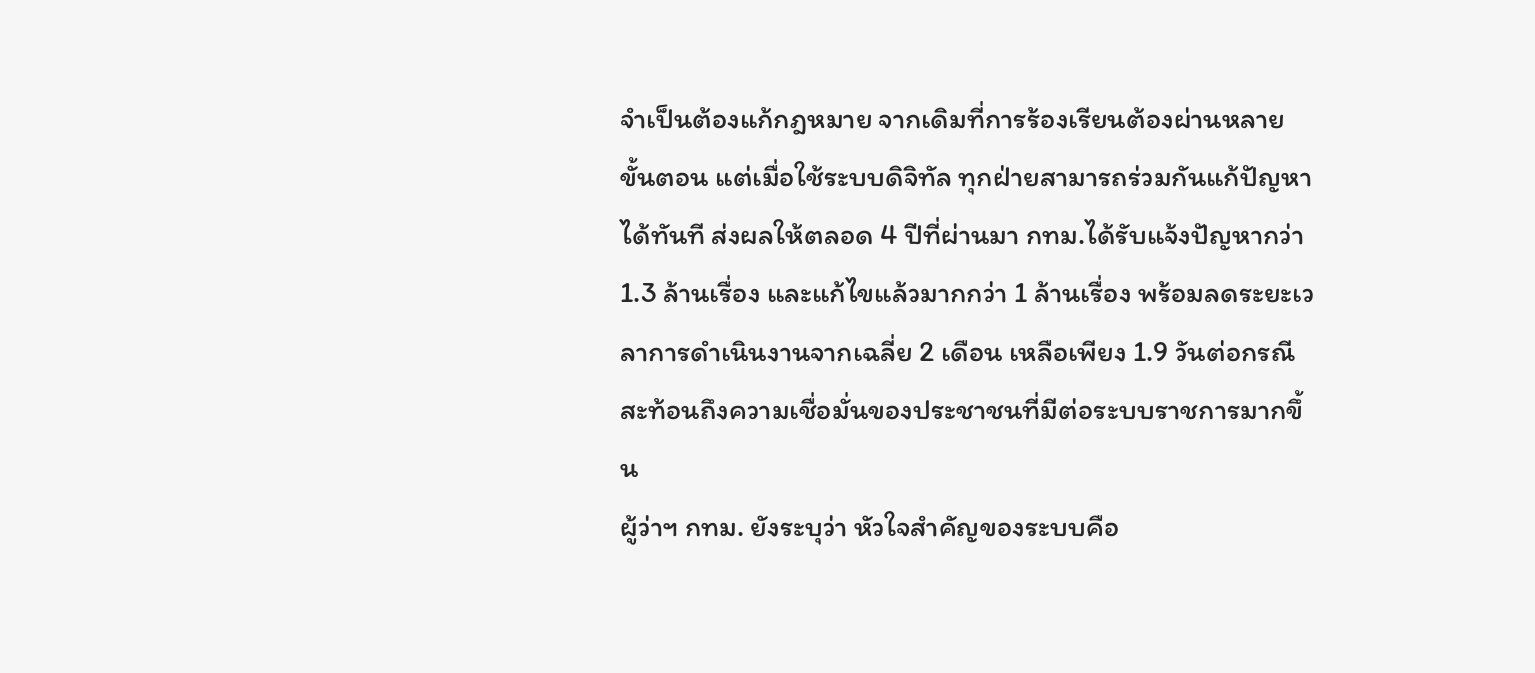จำเป็นต้องแก้กฎหมาย จากเดิมที่การร้องเรียนต้องผ่านหลายขั้นตอน แต่เมื่อใช้ระบบดิจิทัล ทุกฝ่ายสามารถร่วมกันแก้ปัญหาได้ทันที ส่งผลให้ตลอด 4 ปีที่ผ่านมา กทม.ได้รับแจ้งปัญหากว่า 1.3 ล้านเรื่อง และแก้ไขแล้วมากกว่า 1 ล้านเรื่อง พร้อมลดระยะเวลาการดำเนินงานจากเฉลี่ย 2 เดือน เหลือเพียง 1.9 วันต่อกรณี สะท้อนถึงความเชื่อมั่นของประชาชนที่มีต่อระบบราชการมากขึ้น
ผู้ว่าฯ กทม. ยังระบุว่า หัวใจสำคัญของระบบคือ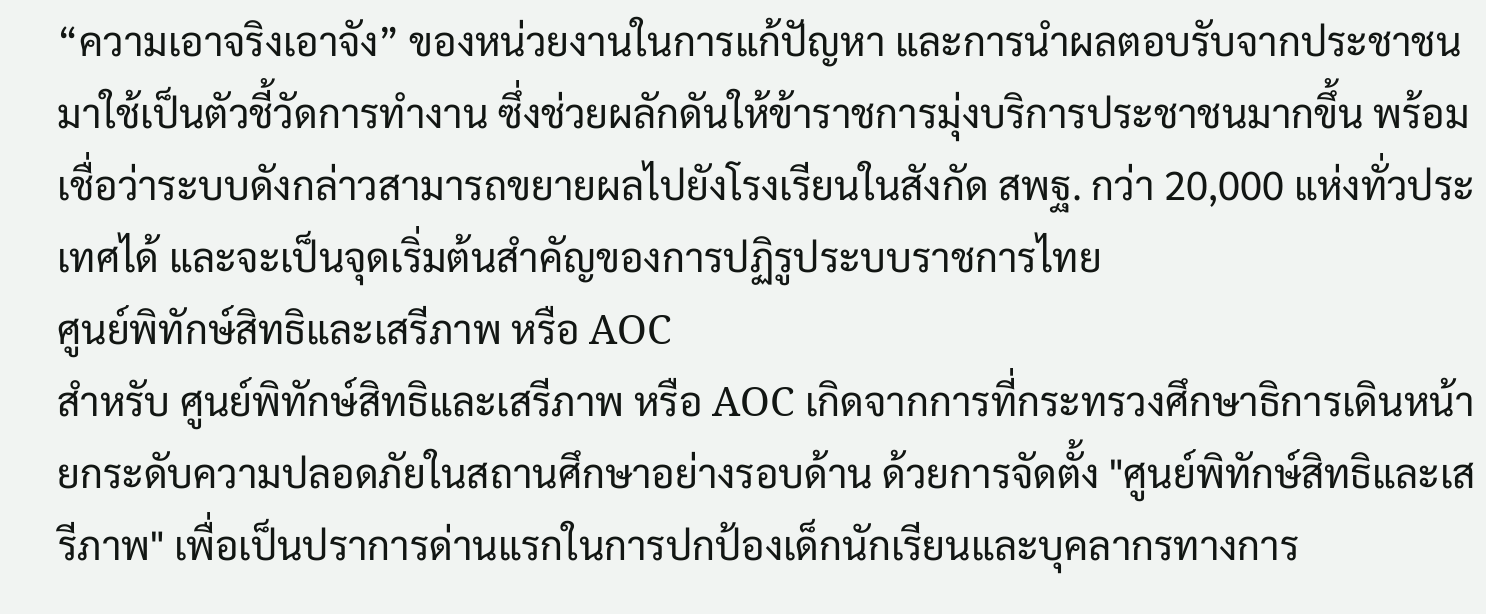“ความเอาจริงเอาจัง” ของหน่วยงานในการแก้ปัญหา และการนำผลตอบรับจากประชาชนมาใช้เป็นตัวชี้วัดการทำงาน ซึ่งช่วยผลักดันให้ข้าราชการมุ่งบริการประชาชนมากขึ้น พร้อมเชื่อว่าระบบดังกล่าวสามารถขยายผลไปยังโรงเรียนในสังกัด สพฐ. กว่า 20,000 แห่งทั่วประเทศได้ และจะเป็นจุดเริ่มต้นสำคัญของการปฏิรูประบบราชการไทย
ศูนย์พิทักษ์สิทธิและเสรีภาพ หรือ AOC
สำหรับ ศูนย์พิทักษ์สิทธิและเสรีภาพ หรือ AOC เกิดจากการที่กระทรวงศึกษาธิการเดินหน้ายกระดับความปลอดภัยในสถานศึกษาอย่างรอบด้าน ด้วยการจัดตั้ง "ศูนย์พิทักษ์สิทธิและเสรีภาพ" เพื่อเป็นปราการด่านแรกในการปกป้องเด็กนักเรียนและบุคลากรทางการ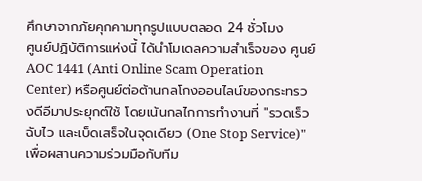ศึกษาจากภัยคุกคามทุกรูปแบบตลอด 24 ชั่วโมง
ศูนย์ปฏิบัติการแห่งนี้ ได้นำโมเดลความสำเร็จของ ศูนย์ AOC 1441 (Anti Online Scam Operation Center) หรือศูนย์ต่อต้านกลโกงออนไลน์ของกระทรวงดีอีมาประยุกต์ใช้ โดยเน้นกลไกการทำงานที่ "รวดเร็ว ฉับไว และเบ็ดเสร็จในจุดเดียว (One Stop Service)" เพื่อผสานความร่วมมือกับทีม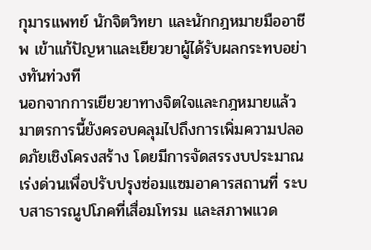กุมารแพทย์ นักจิตวิทยา และนักกฎหมายมืออาชีพ เข้าแก้ปัญหาและเยียวยาผู้ได้รับผลกระทบอย่างทันท่วงที
นอกจากการเยียวยาทางจิตใจและกฎหมายแล้ว มาตรการนี้ยังครอบคลุมไปถึงการเพิ่มความปลอดภัยเชิงโครงสร้าง โดยมีการจัดสรรงบประมาณเร่งด่วนเพื่อปรับปรุงซ่อมแซมอาคารสถานที่ ระบบสาธารณูปโภคที่เสื่อมโทรม และสภาพแวด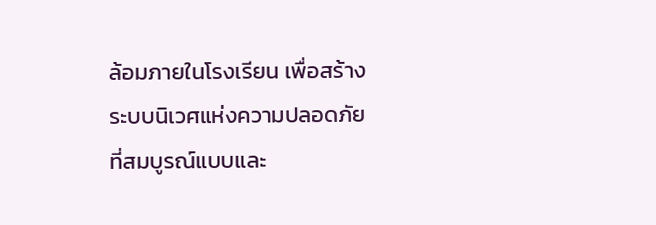ล้อมภายในโรงเรียน เพื่อสร้างระบบนิเวศแห่งความปลอดภัยที่สมบูรณ์แบบและ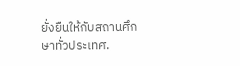ยั่งยืนให้กับสถานศึกษาทั่วประเทศ.